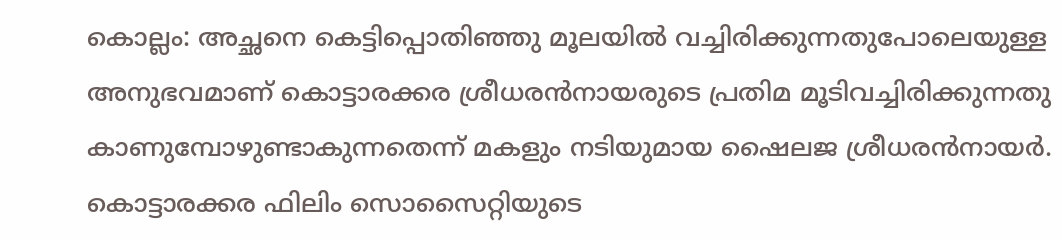കൊല്ലം: അച്ഛനെ കെട്ടിപ്പൊതിഞ്ഞു മൂലയിൽ വച്ചിരിക്കുന്നതുപോലെയുള്ള അനുഭവമാണ് കൊട്ടാരക്കര ശ്രീധരൻനായരുടെ പ്രതിമ മൂടിവച്ചിരിക്കുന്നതു കാണുമ്പോഴുണ്ടാകുന്നതെന്ന് മകളും നടിയുമായ ഷൈലജ ശ്രീധരൻനായർ. കൊട്ടാരക്കര ഫിലിം സൊസൈറ്റിയുടെ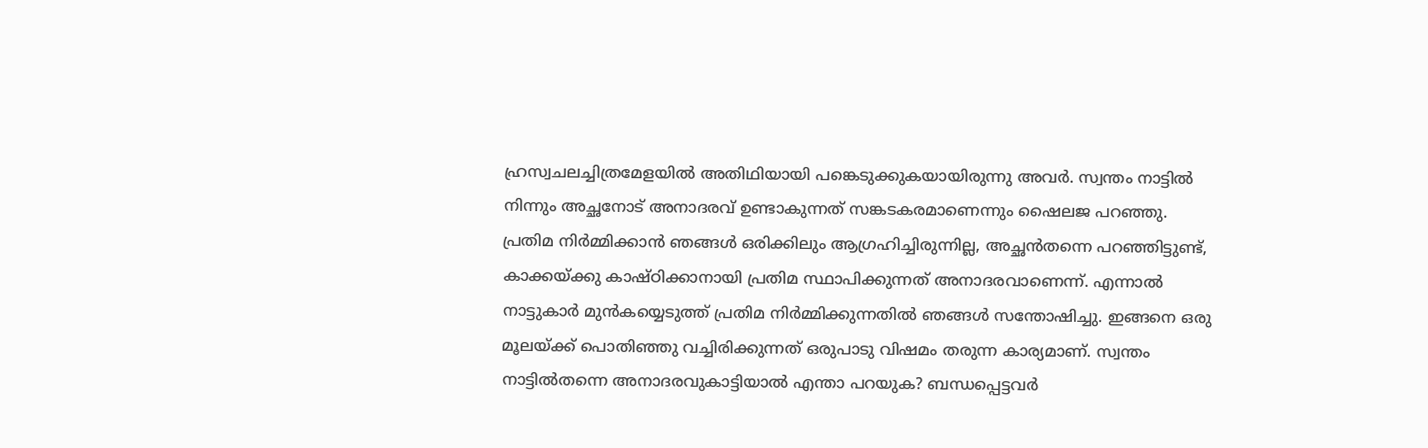ഹ്രസ്വചലച്ചിത്രമേളയിൽ അതിഥിയായി പങ്കെടുക്കുകയായിരുന്നു അവർ. സ്വന്തം നാട്ടിൽ നിന്നും അച്ഛനോട് അനാദരവ് ഉണ്ടാകുന്നത് സങ്കടകരമാണെന്നും ഷൈലജ പറഞ്ഞു.
പ്രതിമ നിർമ്മിക്കാൻ ഞങ്ങൾ ഒരിക്കിലും ആഗ്രഹിച്ചിരുന്നില്ല, അച്ഛൻതന്നെ പറഞ്ഞിട്ടുണ്ട്, കാക്കയ്ക്കു കാഷ്ഠിക്കാനായി പ്രതിമ സ്ഥാപിക്കുന്നത് അനാദരവാണെന്ന്. എന്നാൽ നാട്ടുകാർ മുൻകയ്യെടുത്ത് പ്രതിമ നിർമ്മിക്കുന്നതിൽ ഞങ്ങൾ സന്തോഷിച്ചു. ഇങ്ങനെ ഒരു മൂലയ്ക്ക് പൊതിഞ്ഞു വച്ചിരിക്കുന്നത് ഒരുപാടു വിഷമം തരുന്ന കാര്യമാണ്. സ്വന്തം നാട്ടിൽതന്നെ അനാദരവുകാട്ടിയാൽ എന്താ പറയുക? ബന്ധപ്പെട്ടവർ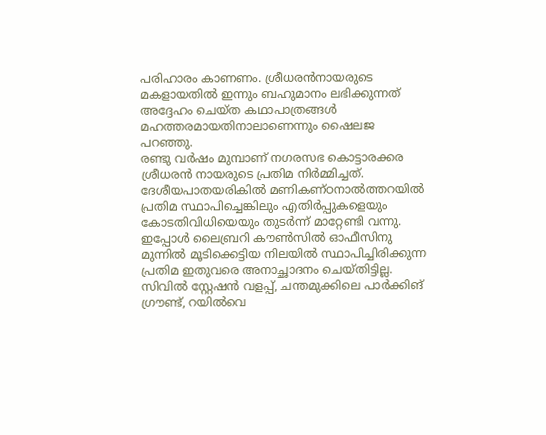പരിഹാരം കാണണം. ശ്രീധരൻനായരുടെ മകളായതിൽ ഇന്നും ബഹുമാനം ലഭിക്കുന്നത് അദ്ദേഹം ചെയ്ത കഥാപാത്രങ്ങൾ മഹത്തരമായതിനാലാണെന്നും ഷൈലജ പറഞ്ഞു.
രണ്ടു വർഷം മുമ്പാണ് നഗരസഭ കൊട്ടാരക്കര ശ്രീധരൻ നായരുടെ പ്രതിമ നിർമ്മിച്ചത്. ദേശീയപാതയരികിൽ മണികണ്ഠനാൽത്തറയിൽ പ്രതിമ സ്ഥാപിച്ചെങ്കിലും എതിർപ്പുകളെയും കോടതിവിധിയെയും തുടർന്ന് മാറ്റേണ്ടി വന്നു. ഇപ്പോൾ ലൈബ്രറി കൗൺസിൽ ഓഫീസിനു മുന്നിൽ മൂടിക്കെട്ടിയ നിലയിൽ സ്ഥാപിച്ചിരിക്കുന്ന പ്രതിമ ഇതുവരെ അനാച്ഛാദനം ചെയ്തിട്ടില്ല. സിവിൽ സ്റ്റേഷൻ വളപ്പ്, ചന്തമുക്കിലെ പാർക്കിങ് ഗ്രൗണ്ട്, റയിൽവെ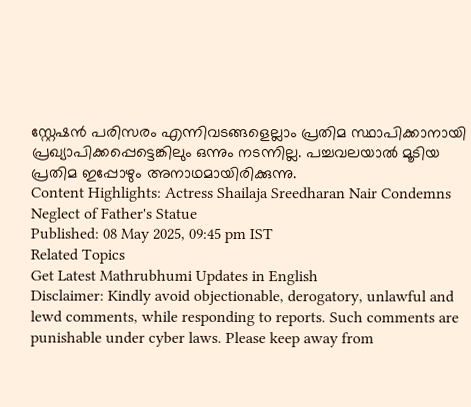സ്റ്റേഷൻ പരിസരം എന്നിവടങ്ങളെല്ലാം പ്രതിമ സ്ഥാപിക്കാനായി പ്രഖ്യാപിക്കപ്പെട്ടെങ്കിലും ഒന്നും നടന്നില്ല. പച്ചവലയാൽ മൂടിയ പ്രതിമ ഇപ്പോഴും അനാഥമായിരിക്കുന്നു.
Content Highlights: Actress Shailaja Sreedharan Nair Condemns Neglect of Father's Statue
Published: 08 May 2025, 09:45 pm IST
Related Topics
Get Latest Mathrubhumi Updates in English
Disclaimer: Kindly avoid objectionable, derogatory, unlawful and lewd comments, while responding to reports. Such comments are punishable under cyber laws. Please keep away from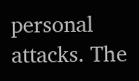personal attacks. The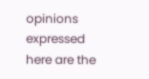opinions expressed here are the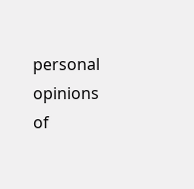personal opinions of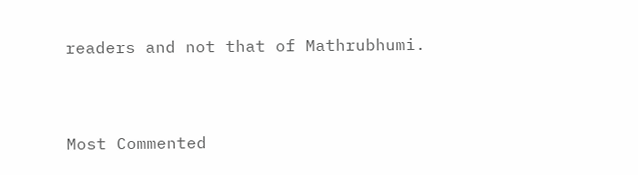readers and not that of Mathrubhumi.


Most Commented